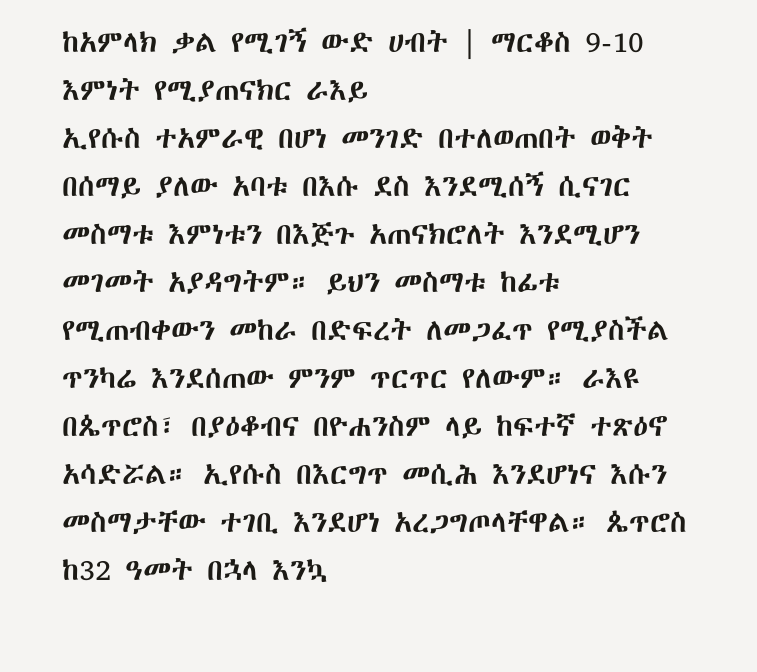ከአምላክ ቃል የሚገኝ ውድ ሀብት | ማርቆስ 9-10
እምነት የሚያጠናክር ራእይ
ኢየሱስ ተአምራዊ በሆነ መንገድ በተለወጠበት ወቅት በሰማይ ያለው አባቱ በእሱ ደስ እንደሚሰኝ ሲናገር መስማቱ እምነቱን በእጅጉ አጠናክሮለት እንደሚሆን መገመት አያዳግትም። ይህን መስማቱ ከፊቱ የሚጠብቀውን መከራ በድፍረት ለመጋፈጥ የሚያስችል ጥንካሬ እንደሰጠው ምንም ጥርጥር የለውም። ራእዩ በጴጥሮስ፣ በያዕቆብና በዮሐንስም ላይ ከፍተኛ ተጽዕኖ አሳድሯል። ኢየሱስ በእርግጥ መሲሕ እንደሆነና እሱን መስማታቸው ተገቢ እንደሆነ አረጋግጦላቸዋል። ጴጥሮስ ከ32 ዓመት በኋላ እንኳ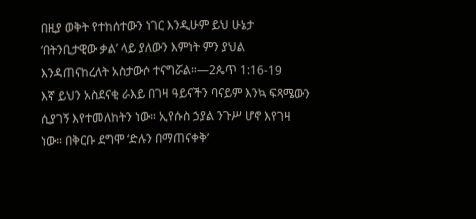በዚያ ወቅት የተከሰተውን ነገር እንዲሁም ይህ ሁኔታ ‘በትንቢታዊው ቃል’ ላይ ያለውን እምነት ምን ያህል እንዳጠናከረለት አስታውሶ ተናግሯል።—2ጴጥ 1:16-19
እኛ ይህን አስደናቂ ራእይ በገዛ ዓይናችን ባናይም እንኳ ፍጻሜውን ሲያገኝ እየተመለከትን ነው። ኢየሱስ ኃያል ንጉሥ ሆኖ እየገዛ ነው። በቅርቡ ደግሞ ‘ድሉን በማጠናቀቅ’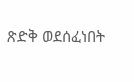ጽድቅ ወደሰፈነበት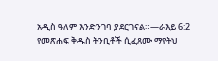አዲስ ዓለም እንድንገባ ያደርገናል።—ራእይ 6:2
የመጽሐፍ ቅዱስ ትንቢቶች ሲፈጸሙ ማየትህ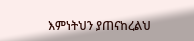እምነትህን ያጠናከረልህ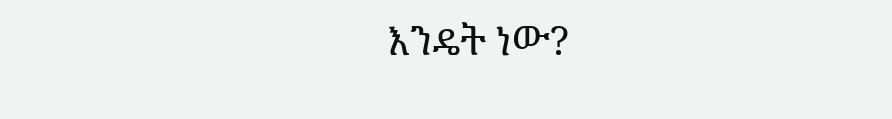እንዴት ነው?